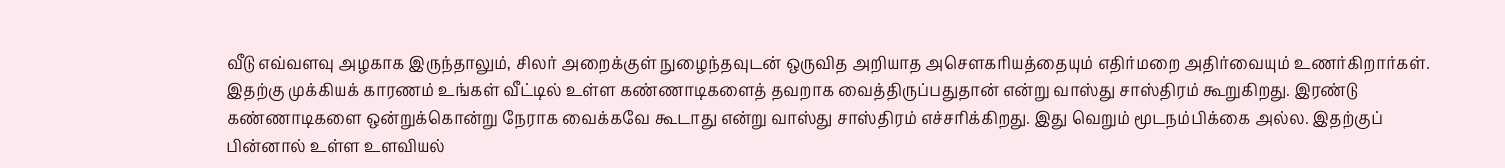வீடு எவ்வளவு அழகாக இருந்தாலும், சிலர் அறைக்குள் நுழைந்தவுடன் ஒருவித அறியாத அசௌகரியத்தையும் எதிர்மறை அதிர்வையும் உணர்கிறார்கள். இதற்கு முக்கியக் காரணம் உங்கள் வீட்டில் உள்ள கண்ணாடிகளைத் தவறாக வைத்திருப்பதுதான் என்று வாஸ்து சாஸ்திரம் கூறுகிறது. இரண்டு கண்ணாடிகளை ஒன்றுக்கொன்று நேராக வைக்கவே கூடாது என்று வாஸ்து சாஸ்திரம் எச்சரிக்கிறது. இது வெறும் மூடநம்பிக்கை அல்ல. இதற்குப் பின்னால் உள்ள உளவியல்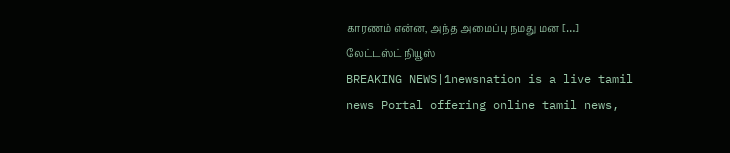காரணம் என்ன, அந்த அமைப்பு நமது மன […]
லேட்டஸ்ட் நியூஸ்
BREAKING NEWS|1newsnation is a live tamil news Portal offering online tamil news,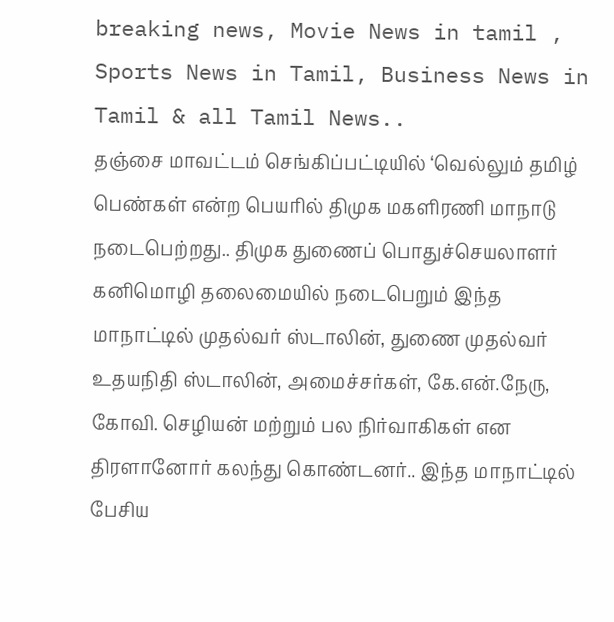breaking news, Movie News in tamil , Sports News in Tamil, Business News in Tamil & all Tamil News..
தஞ்சை மாவட்டம் செங்கிப்பட்டியில் ‘வெல்லும் தமிழ் பெண்கள் என்ற பெயரில் திமுக மகளிரணி மாநாடு நடைபெற்றது.. திமுக துணைப் பொதுச்செயலாளர் கனிமொழி தலைமையில் நடைபெறும் இந்த மாநாட்டில் முதல்வர் ஸ்டாலின், துணை முதல்வர் உதயநிதி ஸ்டாலின், அமைச்சர்கள், கே.என்.நேரு, கோவி. செழியன் மற்றும் பல நிர்வாகிகள் என திரளானோர் கலந்து கொண்டனர்.. இந்த மாநாட்டில் பேசிய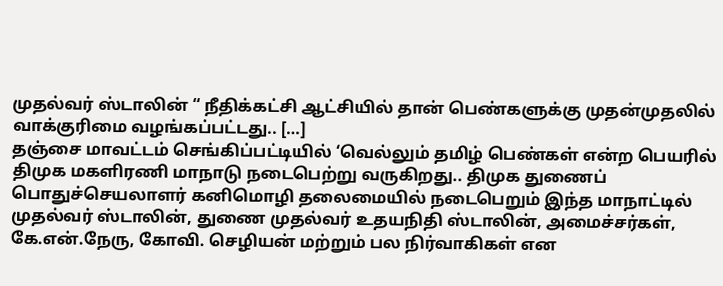முதல்வர் ஸ்டாலின் “ நீதிக்கட்சி ஆட்சியில் தான் பெண்களுக்கு முதன்முதலில் வாக்குரிமை வழங்கப்பட்டது.. […]
தஞ்சை மாவட்டம் செங்கிப்பட்டியில் ‘வெல்லும் தமிழ் பெண்கள் என்ற பெயரில் திமுக மகளிரணி மாநாடு நடைபெற்று வருகிறது.. திமுக துணைப் பொதுச்செயலாளர் கனிமொழி தலைமையில் நடைபெறும் இந்த மாநாட்டில் முதல்வர் ஸ்டாலின், துணை முதல்வர் உதயநிதி ஸ்டாலின், அமைச்சர்கள், கே.என்.நேரு, கோவி. செழியன் மற்றும் பல நிர்வாகிகள் என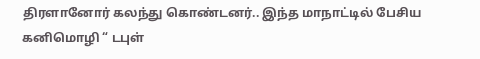திரளானோர் கலந்து கொண்டனர்.. இந்த மாநாட்டில் பேசிய கனிமொழி “ டபுள்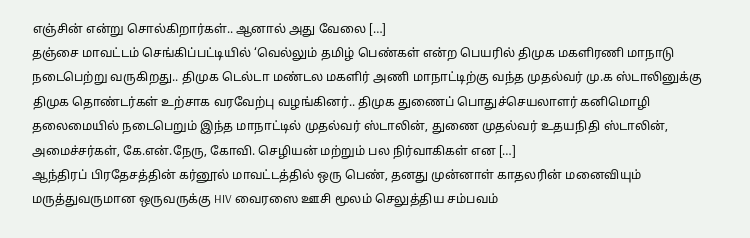எஞ்சின் என்று சொல்கிறார்கள்.. ஆனால் அது வேலை […]
தஞ்சை மாவட்டம் செங்கிப்பட்டியில் ‘வெல்லும் தமிழ் பெண்கள் என்ற பெயரில் திமுக மகளிரணி மாநாடு நடைபெற்று வருகிறது.. திமுக டெல்டா மண்டல மகளிர் அணி மாநாட்டிற்கு வந்த முதல்வர் மு.க ஸ்டாலினுக்கு திமுக தொண்டர்கள் உற்சாக வரவேற்பு வழங்கினர்.. திமுக துணைப் பொதுச்செயலாளர் கனிமொழி தலைமையில் நடைபெறும் இந்த மாநாட்டில் முதல்வர் ஸ்டாலின், துணை முதல்வர் உதயநிதி ஸ்டாலின், அமைச்சர்கள், கே.என்.நேரு, கோவி. செழியன் மற்றும் பல நிர்வாகிகள் என […]
ஆந்திரப் பிரதேசத்தின் கர்னூல் மாவட்டத்தில் ஒரு பெண், தனது முன்னாள் காதலரின் மனைவியும் மருத்துவருமான ஒருவருக்கு HIV வைரஸை ஊசி மூலம் செலுத்திய சம்பவம்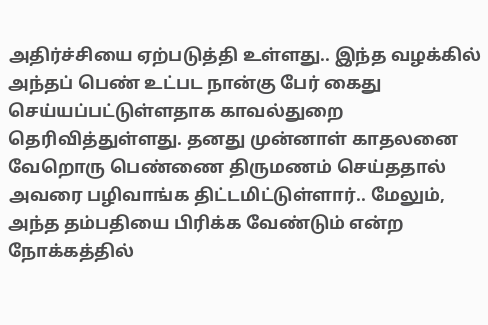அதிர்ச்சியை ஏற்படுத்தி உள்ளது.. இந்த வழக்கில் அந்தப் பெண் உட்பட நான்கு பேர் கைது செய்யப்பட்டுள்ளதாக காவல்துறை தெரிவித்துள்ளது. தனது முன்னாள் காதலனை வேறொரு பெண்ணை திருமணம் செய்ததால் அவரை பழிவாங்க திட்டமிட்டுள்ளார்.. மேலும், அந்த தம்பதியை பிரிக்க வேண்டும் என்ற நோக்கத்தில்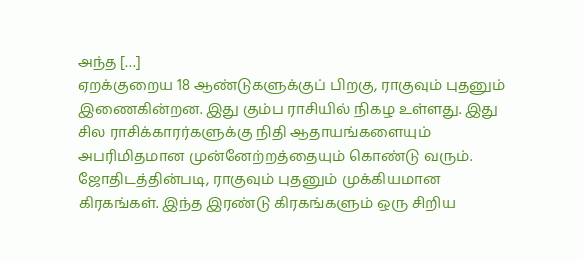அந்த […]
ஏறக்குறைய 18 ஆண்டுகளுக்குப் பிறகு, ராகுவும் புதனும் இணைகின்றன. இது கும்ப ராசியில் நிகழ உள்ளது. இது சில ராசிக்காரர்களுக்கு நிதி ஆதாயங்களையும் அபரிமிதமான முன்னேற்றத்தையும் கொண்டு வரும். ஜோதிடத்தின்படி, ராகுவும் புதனும் முக்கியமான கிரகங்கள். இந்த இரண்டு கிரகங்களும் ஒரு சிறிய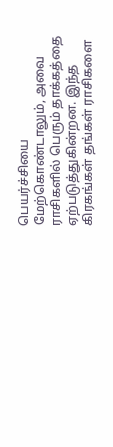பெயர்ச்சியை மேற்கொண்டாலும், அவை ராசிகளில் பெரும் தாக்கத்தை ஏற்படுத்துகின்றன. இந்த கிரகங்கள் தங்கள் ராசிகளை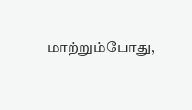மாற்றும்போது,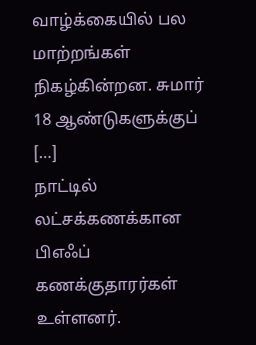வாழ்க்கையில் பல மாற்றங்கள் நிகழ்கின்றன. சுமார் 18 ஆண்டுகளுக்குப் […]
நாட்டில் லட்சக்கணக்கான பிஎஃப் கணக்குதாரர்கள் உள்ளனர்.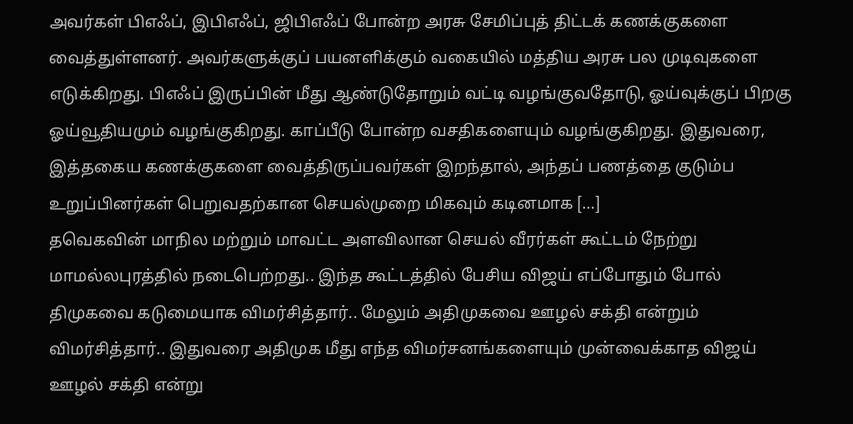அவர்கள் பிஎஃப், இபிஎஃப், ஜிபிஎஃப் போன்ற அரசு சேமிப்புத் திட்டக் கணக்குகளை வைத்துள்ளனர். அவர்களுக்குப் பயனளிக்கும் வகையில் மத்திய அரசு பல முடிவுகளை எடுக்கிறது. பிஎஃப் இருப்பின் மீது ஆண்டுதோறும் வட்டி வழங்குவதோடு, ஓய்வுக்குப் பிறகு ஓய்வூதியமும் வழங்குகிறது. காப்பீடு போன்ற வசதிகளையும் வழங்குகிறது. இதுவரை, இத்தகைய கணக்குகளை வைத்திருப்பவர்கள் இறந்தால், அந்தப் பணத்தை குடும்ப உறுப்பினர்கள் பெறுவதற்கான செயல்முறை மிகவும் கடினமாக […]
தவெகவின் மாநில மற்றும் மாவட்ட அளவிலான செயல் வீரர்கள் கூட்டம் நேற்று மாமல்லபுரத்தில் நடைபெற்றது.. இந்த கூட்டத்தில் பேசிய விஜய் எப்போதும் போல் திமுகவை கடுமையாக விமர்சித்தார்.. மேலும் அதிமுகவை ஊழல் சக்தி என்றும் விமர்சித்தார்.. இதுவரை அதிமுக மீது எந்த விமர்சனங்களையும் முன்வைக்காத விஜய் ஊழல் சக்தி என்று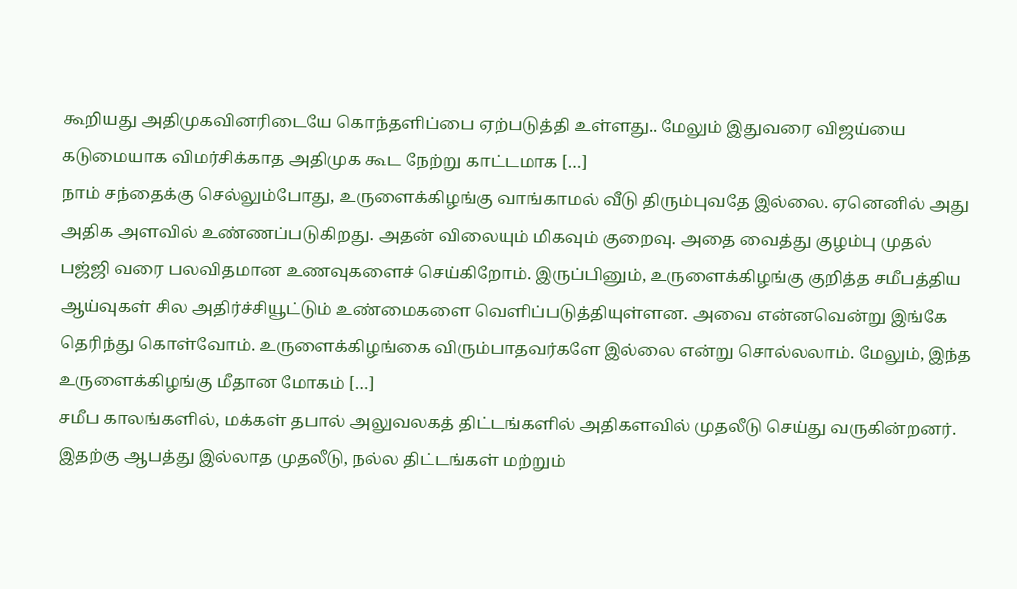கூறியது அதிமுகவினரிடையே கொந்தளிப்பை ஏற்படுத்தி உள்ளது.. மேலும் இதுவரை விஜய்யை கடுமையாக விமர்சிக்காத அதிமுக கூட நேற்று காட்டமாக […]
நாம் சந்தைக்கு செல்லும்போது, உருளைக்கிழங்கு வாங்காமல் வீடு திரும்புவதே இல்லை. ஏனெனில் அது அதிக அளவில் உண்ணப்படுகிறது. அதன் விலையும் மிகவும் குறைவு. அதை வைத்து குழம்பு முதல் பஜ்ஜி வரை பலவிதமான உணவுகளைச் செய்கிறோம். இருப்பினும், உருளைக்கிழங்கு குறித்த சமீபத்திய ஆய்வுகள் சில அதிர்ச்சியூட்டும் உண்மைகளை வெளிப்படுத்தியுள்ளன. அவை என்னவென்று இங்கே தெரிந்து கொள்வோம். உருளைக்கிழங்கை விரும்பாதவர்களே இல்லை என்று சொல்லலாம். மேலும், இந்த உருளைக்கிழங்கு மீதான மோகம் […]
சமீப காலங்களில், மக்கள் தபால் அலுவலகத் திட்டங்களில் அதிகளவில் முதலீடு செய்து வருகின்றனர். இதற்கு ஆபத்து இல்லாத முதலீடு, நல்ல திட்டங்கள் மற்றும்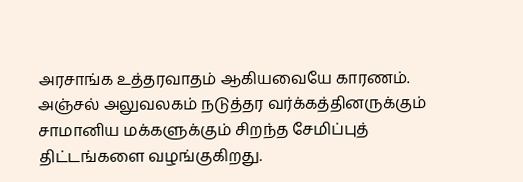அரசாங்க உத்தரவாதம் ஆகியவையே காரணம். அஞ்சல் அலுவலகம் நடுத்தர வர்க்கத்தினருக்கும் சாமானிய மக்களுக்கும் சிறந்த சேமிப்புத் திட்டங்களை வழங்குகிறது.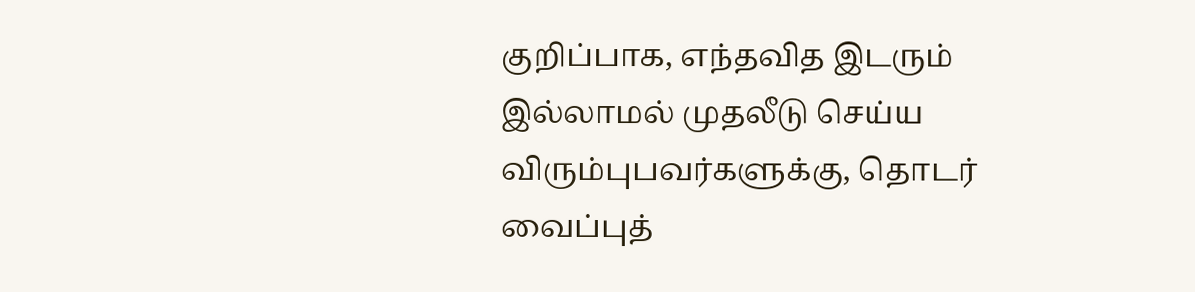குறிப்பாக, எந்தவித இடரும் இல்லாமல் முதலீடு செய்ய விரும்புபவர்களுக்கு, தொடர் வைப்புத்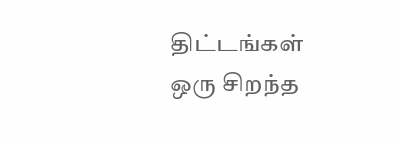திட்டங்கள் ஒரு சிறந்த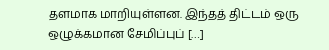தளமாக மாறியுள்ளன. இந்தத் திட்டம் ஒரு ஒழுக்கமான சேமிப்புப் […]